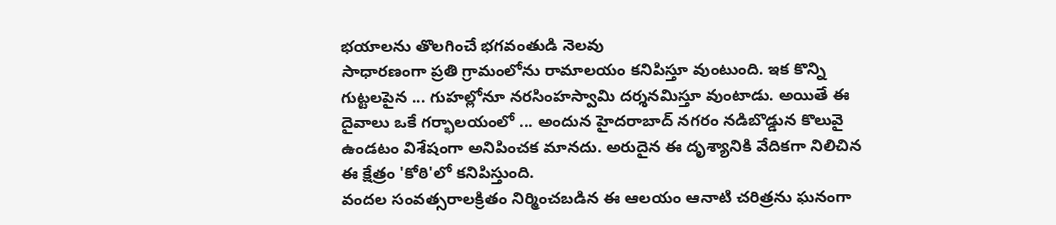భయాలను తొలగించే భగవంతుడి నెలవు
సాధారణంగా ప్రతి గ్రామంలోను రామాలయం కనిపిస్తూ వుంటుంది. ఇక కొన్ని గుట్టలపైన ... గుహల్లోనూ నరసింహస్వామి దర్శనమిస్తూ వుంటాడు. అయితే ఈ దైవాలు ఒకే గర్భాలయంలో ... అందున హైదరాబాద్ నగరం నడిబొడ్డున కొలువై ఉండటం విశేషంగా అనిపించక మానదు. అరుదైన ఈ దృశ్యానికి వేదికగా నిలిచిన ఈ క్షేత్రం 'కోఠి'లో కనిపిస్తుంది.
వందల సంవత్సరాలక్రితం నిర్మించబడిన ఈ ఆలయం ఆనాటి చరిత్రను ఘనంగా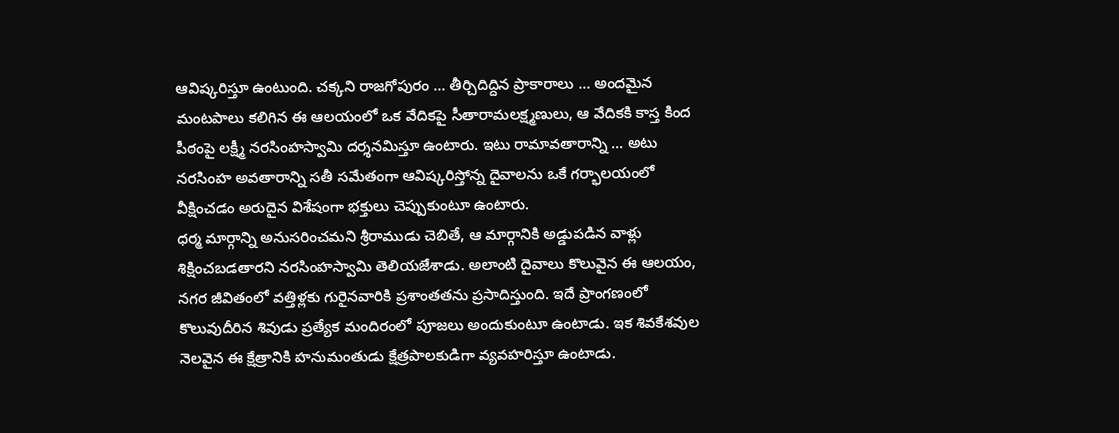ఆవిష్కరిస్తూ ఉంటుంది. చక్కని రాజగోపురం ... తీర్చిదిద్దిన ప్రాకారాలు ... అందమైన మంటపాలు కలిగిన ఈ ఆలయంలో ఒక వేదికపై సీతారామలక్ష్మణులు, ఆ వేదికకి కాస్త కింద పీఠంపై లక్ష్మీ నరసింహస్వామి దర్శనమిస్తూ ఉంటారు. ఇటు రామావతారాన్ని ... అటు నరసింహ అవతారాన్ని సతీ సమేతంగా ఆవిష్కరిస్తోన్న దైవాలను ఒకే గర్భాలయంలో వీక్షించడం అరుదైన విశేషంగా భక్తులు చెప్పుకుంటూ ఉంటారు.
ధర్మ మార్గాన్ని అనుసరించమని శ్రీరాముడు చెబితే, ఆ మార్గానికి అడ్డుపడిన వాళ్లు శిక్షించబడతారని నరసింహస్వామి తెలియజేశాడు. అలాంటి దైవాలు కొలువైన ఈ ఆలయం, నగర జీవితంలో వత్తిళ్లకు గురైనవారికి ప్రశాంతతను ప్రసాదిస్తుంది. ఇదే ప్రాంగణంలో కొలువుదీరిన శివుడు ప్రత్యేక మందిరంలో పూజలు అందుకుంటూ ఉంటాడు. ఇక శివకేశవుల నెలవైన ఈ క్షేత్రానికి హనుమంతుడు క్షేత్రపాలకుడిగా వ్యవహరిస్తూ ఉంటాడు.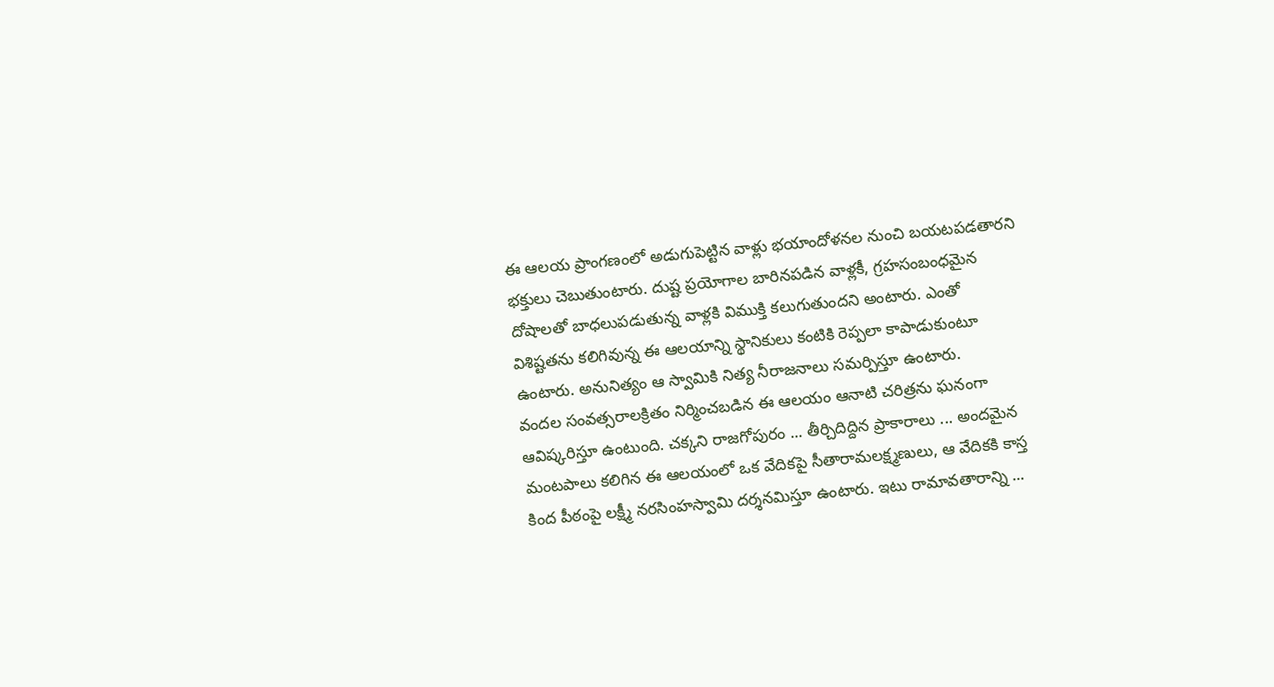ఈ ఆలయ ప్రాంగణంలో అడుగుపెట్టిన వాళ్లు భయాందోళనల నుంచి బయటపడతారని భక్తులు చెబుతుంటారు. దుష్ట ప్రయోగాల బారినపడిన వాళ్లకీ, గ్రహసంబంధమైన దోషాలతో బాధలుపడుతున్న వాళ్లకి విముక్తి కలుగుతుందని అంటారు. ఎంతో విశిష్టతను కలిగివున్న ఈ ఆలయాన్ని స్థానికులు కంటికి రెప్పలా కాపాడుకుంటూ ఉంటారు. అనునిత్యం ఆ స్వామికి నిత్య నీరాజనాలు సమర్పిస్తూ ఉంటారు.
వందల సంవత్సరాలక్రితం నిర్మించబడిన ఈ ఆలయం ఆనాటి చరిత్రను ఘనంగా ఆవిష్కరిస్తూ ఉంటుంది. చక్కని రాజగోపురం ... తీర్చిదిద్దిన ప్రాకారాలు ... అందమైన మంటపాలు కలిగిన ఈ ఆలయంలో ఒక వేదికపై సీతారామలక్ష్మణులు, ఆ వేదికకి కాస్త కింద పీఠంపై లక్ష్మీ నరసింహస్వామి దర్శనమిస్తూ ఉంటారు. ఇటు రామావతారాన్ని ...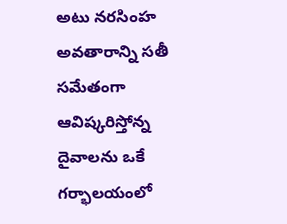అటు నరసింహ అవతారాన్ని సతీ సమేతంగా ఆవిష్కరిస్తోన్న దైవాలను ఒకే గర్భాలయంలో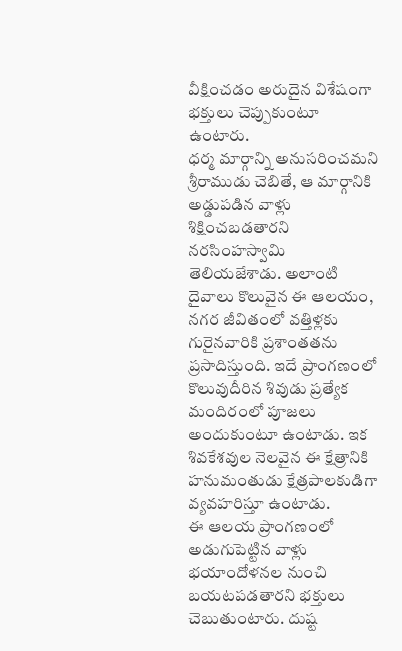వీక్షించడం అరుదైన విశేషంగా భక్తులు చెప్పుకుంటూ ఉంటారు.
ధర్మ మార్గాన్ని అనుసరించమని శ్రీరాముడు చెబితే, ఆ మార్గానికి అడ్డుపడిన వాళ్లు శిక్షించబడతారని నరసింహస్వామి తెలియజేశాడు. అలాంటి దైవాలు కొలువైన ఈ ఆలయం, నగర జీవితంలో వత్తిళ్లకు గురైనవారికి ప్రశాంతతను ప్రసాదిస్తుంది. ఇదే ప్రాంగణంలో కొలువుదీరిన శివుడు ప్రత్యేక మందిరంలో పూజలు అందుకుంటూ ఉంటాడు. ఇక శివకేశవుల నెలవైన ఈ క్షేత్రానికి హనుమంతుడు క్షేత్రపాలకుడిగా వ్యవహరిస్తూ ఉంటాడు.
ఈ ఆలయ ప్రాంగణంలో అడుగుపెట్టిన వాళ్లు భయాందోళనల నుంచి బయటపడతారని భక్తులు చెబుతుంటారు. దుష్ట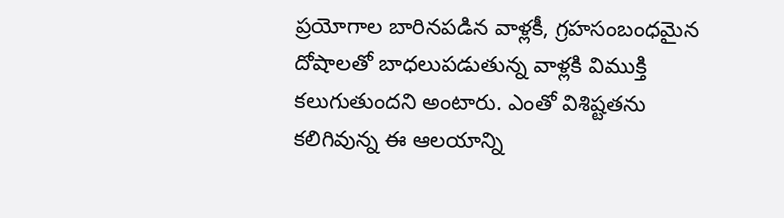ప్రయోగాల బారినపడిన వాళ్లకీ, గ్రహసంబంధమైన దోషాలతో బాధలుపడుతున్న వాళ్లకి విముక్తి కలుగుతుందని అంటారు. ఎంతో విశిష్టతను కలిగివున్న ఈ ఆలయాన్ని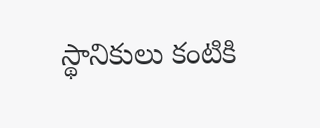స్థానికులు కంటికి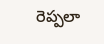రెప్పలా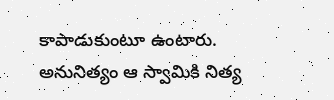కాపాడుకుంటూ ఉంటారు. అనునిత్యం ఆ స్వామికి నిత్య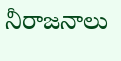నీరాజనాలు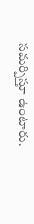సమర్పిస్తూ ఉంటారు.